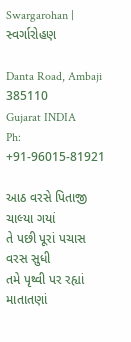Swargarohan | સ્વર્ગારોહણ

Danta Road, Ambaji 385110
Gujarat INDIA
Ph: +91-96015-81921

આઠ વરસે પિતાજી ચાલ્યા ગયાં
તે પછી પૂરાં પચાસ વરસ સુધી
તમે પૃથ્વી પર રહ્યાં માતાતણાં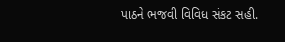પાઠને ભજવી વિવિધ સંકટ સહી.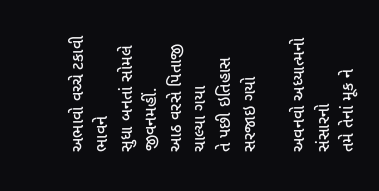અભાવો વચ્ચે ટકાવી ભાવને
સુધા બનતાં સોમલે જીવનમહીં.
આઠ વરસે પિતાજી ચાલ્યા ગયા
તે પછી ઇતિહાસ સરજાઇ ગયો

અવનવો અધ્યાત્મનો સંસારનો
તમે તેનાં મૂક ને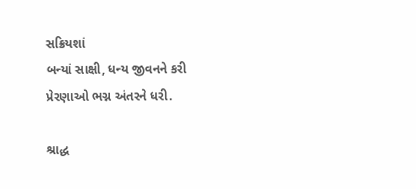સક્રિયશાં
બન્યાં સાક્ષી, ધન્ય જીવનને કરી
પ્રેરણાઓ ભગ્ન અંતરને ધરી.

શ્રાદ્ધ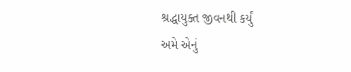શ્રદ્ધાયુક્ત જીવનથી કર્યું
અમે એનું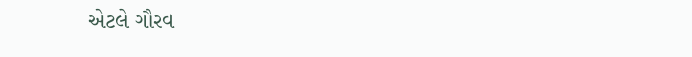એટલે ગૌરવ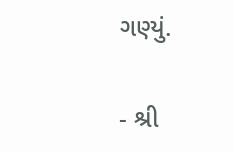ગણ્યું.

- શ્રી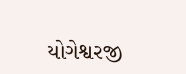યોગેશ્વરજી